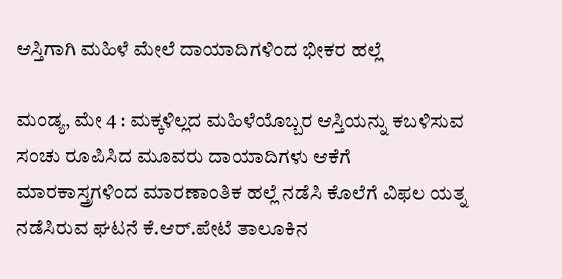ಆಸ್ತಿಗಾಗಿ ಮಹಿಳೆ ಮೇಲೆ ದಾಯಾದಿಗಳಿಂದ ಭೀಕರ ಹಲ್ಲೆ

ಮಂಡ್ಯ, ಮೇ 4 : ಮಕ್ಕಳಿಲ್ಲದ ಮಹಿಳೆಯೊಬ್ಬರ ಆಸ್ತಿಯನ್ನು ಕಬಳಿಸುವ ಸಂಚು ರೂಪಿಸಿದ ಮೂವರು ದಾಯಾದಿಗಳು ಆಕೆಗೆ ಮಾರಕಾಸ್ತ್ರಗಳಿಂದ ಮಾರಣಾಂತಿಕ ಹಲ್ಲೆ ನಡೆಸಿ ಕೊಲೆಗೆ ವಿಫಲ ಯತ್ನ ನಡೆಸಿರುವ ಘಟನೆ ಕೆ.ಆರ್.ಪೇಟೆ ತಾಲೂಕಿನ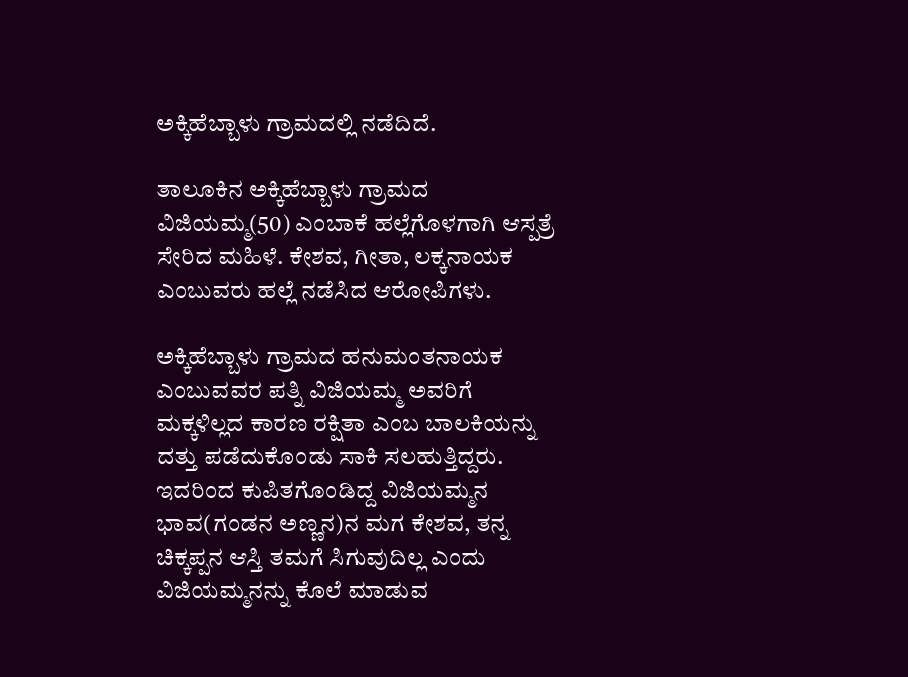ಅಕ್ಕಿಹೆಬ್ಬಾಳು ಗ್ರಾಮದಲ್ಲಿ ನಡೆದಿದೆ.

ತಾಲೂಕಿನ ಅಕ್ಕಿಹೆಬ್ಬಾಳು ಗ್ರಾಮದ ವಿಜಿಯಮ್ಮ(50) ಎಂಬಾಕೆ ಹಲ್ಲೆಗೊಳಗಾಗಿ ಆಸ್ಪತ್ರೆ ಸೇರಿದ ಮಹಿಳೆ. ಕೇಶವ, ಗೀತಾ, ಲಕ್ಕನಾಯಕ ಎಂಬುವರು ಹಲ್ಲೆ ನಡೆಸಿದ ಆರೋಪಿಗಳು.

ಅಕ್ಕಿಹೆಬ್ಬಾಳು ಗ್ರಾಮದ ಹನುಮಂತನಾಯಕ ಎಂಬುವವರ ಪತ್ನಿ ವಿಜಿಯಮ್ಮ ಅವರಿಗೆ ಮಕ್ಕಳಿಲ್ಲದ ಕಾರಣ ರಕ್ಷಿತಾ ಎಂಬ ಬಾಲಕಿಯನ್ನು ದತ್ತು ಪಡೆದುಕೊಂಡು ಸಾಕಿ ಸಲಹುತ್ತಿದ್ದರು. ಇದರಿಂದ ಕುಪಿತಗೊಂಡಿದ್ದ ವಿಜಿಯಮ್ಮನ ಭಾವ(ಗಂಡನ ಅಣ್ಣನ)ನ ಮಗ ಕೇಶವ, ತನ್ನ ಚಿಕ್ಕಪ್ಪನ ಆಸ್ತಿ ತಮಗೆ ಸಿಗುವುದಿಲ್ಲ ಎಂದು ವಿಜಿಯಮ್ಮನನ್ನು ಕೊಲೆ ಮಾಡುವ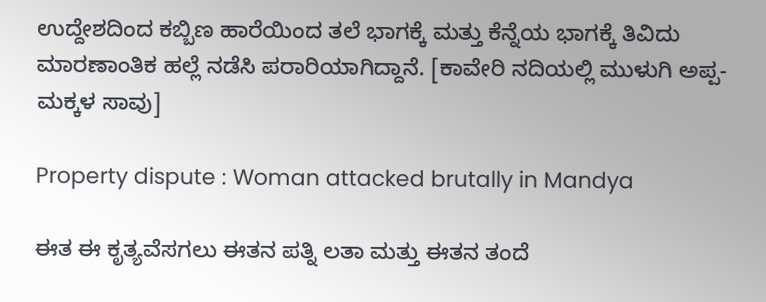ಉದ್ದೇಶದಿಂದ ಕಬ್ಬಿಣ ಹಾರೆಯಿಂದ ತಲೆ ಭಾಗಕ್ಕೆ ಮತ್ತು ಕೆನ್ನೆಯ ಭಾಗಕ್ಕೆ ತಿವಿದು ಮಾರಣಾಂತಿಕ ಹಲ್ಲೆ ನಡೆಸಿ ಪರಾರಿಯಾಗಿದ್ದಾನೆ. [ಕಾವೇರಿ ನದಿಯಲ್ಲಿ ಮುಳುಗಿ ಅಪ್ಪ-ಮಕ್ಕಳ ಸಾವು]

Property dispute : Woman attacked brutally in Mandya

ಈತ ಈ ಕೃತ್ಯವೆಸಗಲು ಈತನ ಪತ್ನಿ ಲತಾ ಮತ್ತು ಈತನ ತಂದೆ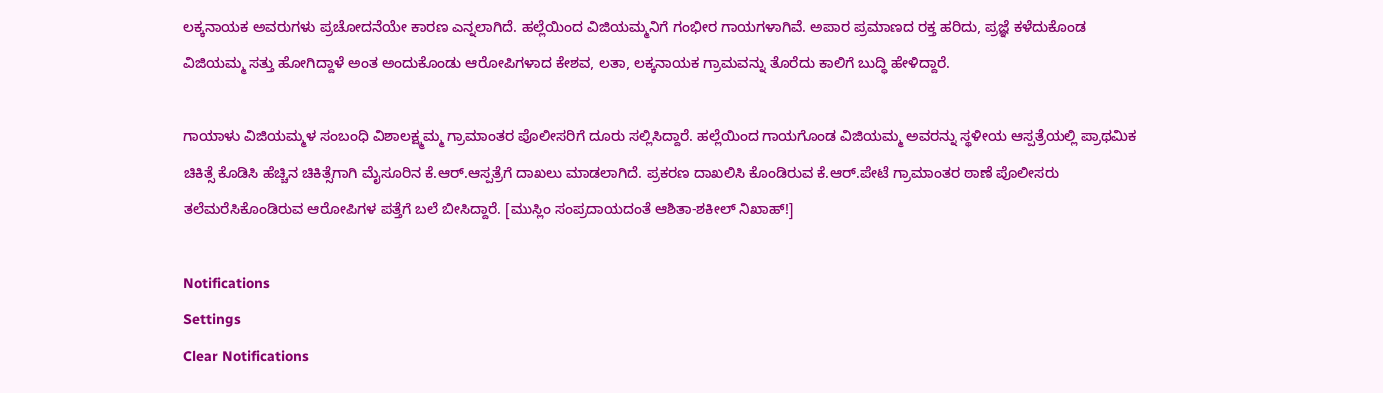ಲಕ್ಕನಾಯಕ ಅವರುಗಳು ಪ್ರಚೋದನೆಯೇ ಕಾರಣ ಎನ್ನಲಾಗಿದೆ. ಹಲ್ಲೆಯಿಂದ ವಿಜಿಯಮ್ಮನಿಗೆ ಗಂಭೀರ ಗಾಯಗಳಾಗಿವೆ. ಅಪಾರ ಪ್ರಮಾಣದ ರಕ್ತ ಹರಿದು, ಪ್ರಜ್ಞೆ ಕಳೆದುಕೊಂಡ ವಿಜಿಯಮ್ಮ ಸತ್ತು ಹೋಗಿದ್ದಾಳೆ ಅಂತ ಅಂದುಕೊಂಡು ಆರೋಪಿಗಳಾದ ಕೇಶವ, ಲತಾ, ಲಕ್ಕನಾಯಕ ಗ್ರಾಮವನ್ನು ತೊರೆದು ಕಾಲಿಗೆ ಬುದ್ಧಿ ಹೇಳಿದ್ದಾರೆ.

ಗಾಯಾಳು ವಿಜಿಯಮ್ಮಳ ಸಂಬಂಧಿ ವಿಶಾಲಕ್ಷ್ಮಮ್ಮ ಗ್ರಾಮಾಂತರ ಪೊಲೀಸರಿಗೆ ದೂರು ಸಲ್ಲಿಸಿದ್ದಾರೆ. ಹಲ್ಲೆಯಿಂದ ಗಾಯಗೊಂಡ ವಿಜಿಯಮ್ಮ ಅವರನ್ನು ಸ್ಥಳೀಯ ಆಸ್ಪತ್ರೆಯಲ್ಲಿ ಪ್ರಾಥಮಿಕ ಚಿಕಿತ್ಸೆ ಕೊಡಿಸಿ ಹೆಚ್ಚಿನ ಚಿಕಿತ್ಸೆಗಾಗಿ ಮೈಸೂರಿನ ಕೆ.ಆರ್.ಆಸ್ಪತ್ರೆಗೆ ದಾಖಲು ಮಾಡಲಾಗಿದೆ. ಪ್ರಕರಣ ದಾಖಲಿಸಿ ಕೊಂಡಿರುವ ಕೆ.ಆರ್.ಪೇಟೆ ಗ್ರಾಮಾಂತರ ಠಾಣೆ ಪೊಲೀಸರು ತಲೆಮರೆಸಿಕೊಂಡಿರುವ ಆರೋಪಿಗಳ ಪತ್ತೆಗೆ ಬಲೆ ಬೀಸಿದ್ದಾರೆ. [ಮುಸ್ಲಿಂ ಸಂಪ್ರದಾಯದಂತೆ ಆಶಿತಾ-ಶಕೀಲ್ ನಿಖಾಹ್!]

Notifications
Settings
Clear Notifications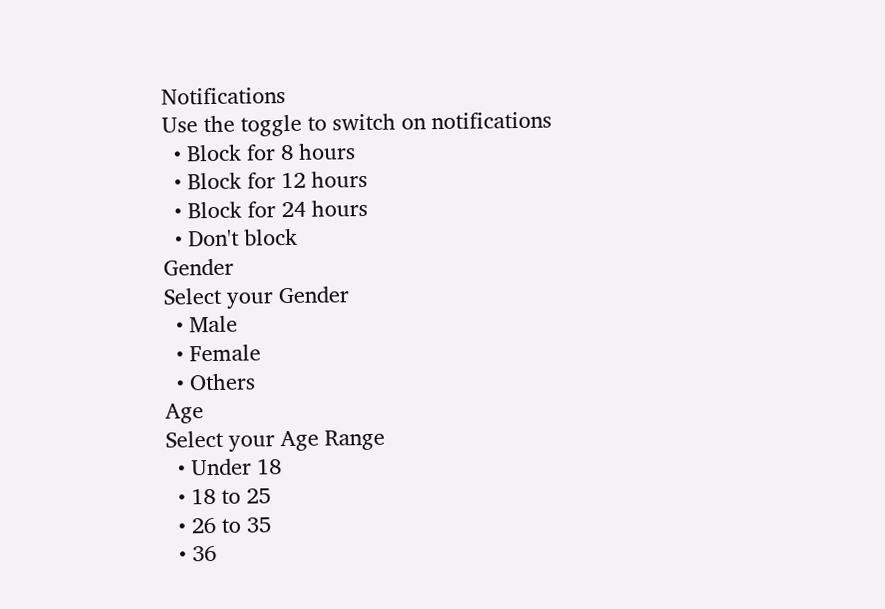Notifications
Use the toggle to switch on notifications
  • Block for 8 hours
  • Block for 12 hours
  • Block for 24 hours
  • Don't block
Gender
Select your Gender
  • Male
  • Female
  • Others
Age
Select your Age Range
  • Under 18
  • 18 to 25
  • 26 to 35
  • 36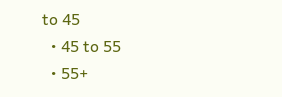to 45
  • 45 to 55
  • 55+